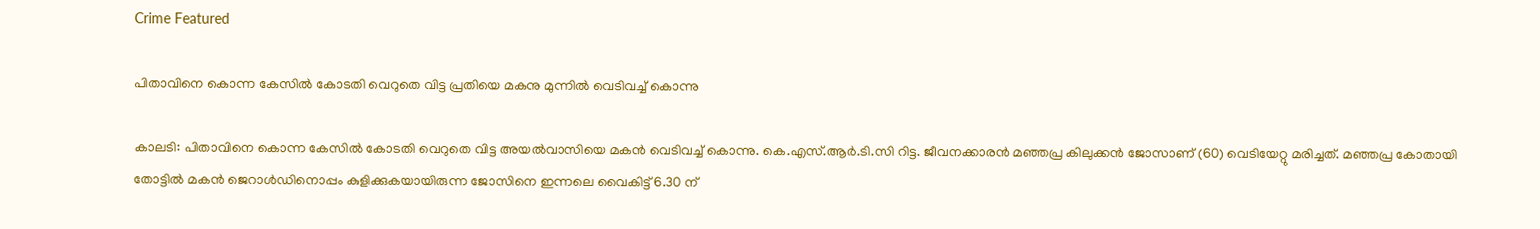Crime Featured

പിതാവിനെ കൊന്ന കേസില്‍ കോടതി വെറുതെ വിട്ട പ്രതിയെ മകനു മുന്നില്‍ വെടിവച്ച്‌ കൊന്നു

കാലടി: പിതാവിനെ കൊന്ന കേസില്‍ കോടതി വെറുതെ വിട്ട അയല്‍വാസിയെ മകന്‍ വെടിവച്ച്‌ കൊന്നു. കെ.എസ്‌.ആര്‍.ടി.സി റിട്ട. ജീവനക്കാരന്‍ മഞ്ഞപ്ര കിലുക്കന്‍ ജോസാണ്‌ (60) വെടിയേറ്റു മരിച്ചത്‌. മഞ്ഞപ്ര കോതായി തോട്ടില്‍ മകന്‍ ജെറാള്‍ഡിനൊപ്പം കുളിക്കുകയായിരുന്ന ജോസിനെ ഇന്നലെ വൈകിട്ട്‌ 6.30 ന്‌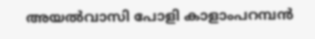അയല്‍വാസി പോളി കാളാംപറമ്പന്‍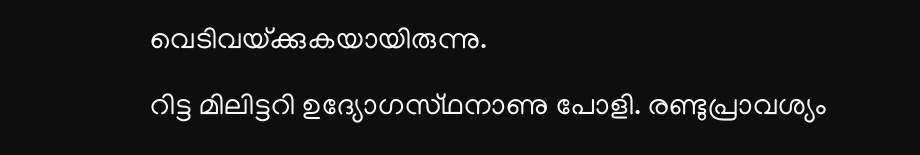വെടിവയ്‌ക്കുകയായിരുന്നു.

റിട്ട മിലിട്ടറി ഉദ്യോഗസ്‌ഥനാണു പോളി. രണ്ടുപ്രാവശ്യം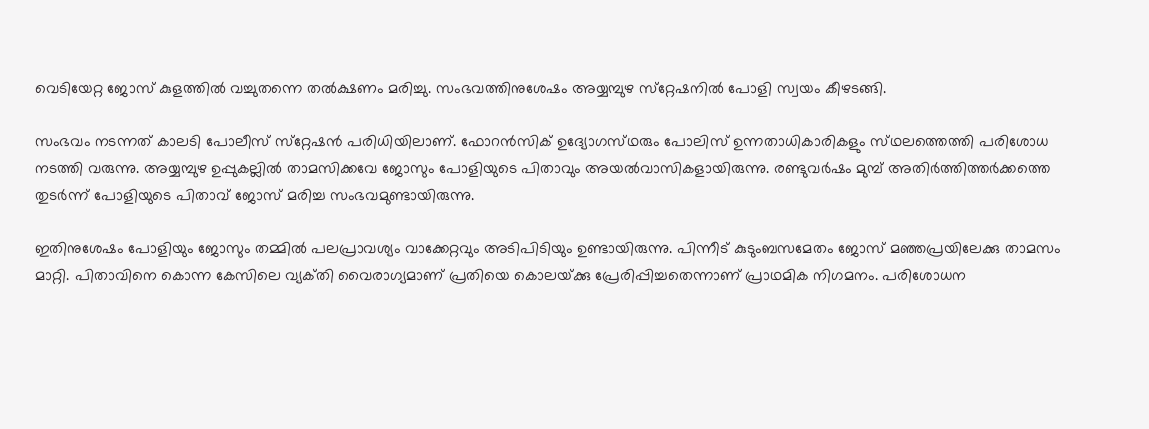വെടിയേറ്റ ജോസ്‌ കുളത്തില്‍ വച്ചുതന്നെ തല്‍ക്ഷണം മരിച്ചു. സംഭവത്തിനുശേഷം അയ്യമ്പുഴ സ്‌റ്റേഷനില്‍ പോളി സ്വയം കീഴടങ്ങി.

സംഭവം നടന്നത്‌ കാലടി പോലീസ്‌ സ്‌റ്റേഷന്‍ പരിധിയിലാണ്‌. ഫോറന്‍സിക്‌ ഉദ്യോഗസ്‌ഥരും പോലിസ്‌ ഉന്നതാധികാരികളും സ്‌ഥലത്തെത്തി പരിശോധ നടത്തി വരുന്നു. അയ്യമ്പുഴ ഉപ്പുകല്ലില്‍ താമസിക്കവേ ജോസും പോളിയുടെ പിതാവും അയല്‍വാസികളായിരുന്നു. രണ്ടുവര്‍ഷം മുമ്പ്‌ അതിര്‍ത്തിത്തര്‍ക്കത്തെ തുടര്‍ന്ന്‌ പോളിയുടെ പിതാവ്‌ ജോസ്‌ മരിച്ച സംഭവമുണ്ടായിരുന്നു.

ഇതിനുശേഷം പോളിയും ജോസും തമ്മില്‍ പലപ്രാവശ്യം വാക്കേറ്റവും അടിപിടിയും ഉണ്ടായിരുന്നു. പിന്നീട്‌ കുടുംബസമേതം ജോസ്‌ മഞ്ഞപ്രയിലേക്കു താമസം മാറ്റി. പിതാവിനെ കൊന്ന കേസിലെ വ്യക്‌തി വൈരാഗ്യമാണ്‌ പ്രതിയെ കൊലയ്‌ക്കു പ്രേരിപ്പിച്ചതെന്നാണ്‌ പ്രാഥമിക നിഗമനം. പരിശോധന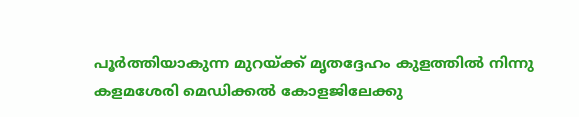പൂര്‍ത്തിയാകുന്ന മുറയ്‌ക്ക്‌ മൃതദ്ദേഹം കുളത്തില്‍ നിന്നു കളമശേരി മെഡിക്കല്‍ കോളജിലേക്കു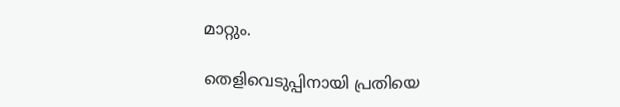മാറ്റും.

തെളിവെടുപ്പിനായി പ്രതിയെ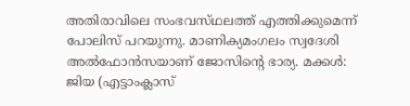അതിരാവിലെ സംഭവസ്‌ഥലത്ത്‌ എത്തിക്കുമെന്ന്‌ പോലിസ്‌ പറയുന്നു. മാണിക്യമംഗലം സ്വദേശി അല്‍ഫോന്‍സയാണ്‌ ജോസിന്റെ ഭാര്യ. മക്കള്‍: ജിയ (എട്ടാംക്ലാസ്‌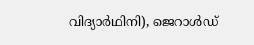വിദ്യാര്‍ഥിനി), ജെറാള്‍ഡ്‌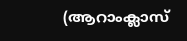(ആറാംക്ലാസ്‌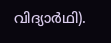വിദ്യാര്‍ഥി).